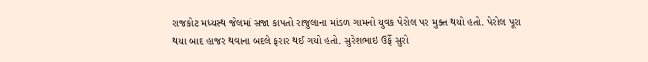રાજકોટ મધ્યસ્થ જેલમાં સજા કાપતો રાજુલાના માંડળ ગામનો યુવક પેરોલ પર મુક્ત થયો હતો. પેરોલ પૂરા થયા બાદ હાજર થવાના બદલે ફરાર થઈ ગયો હતો. સુરેશભાઇ ઉર્ફે સુરો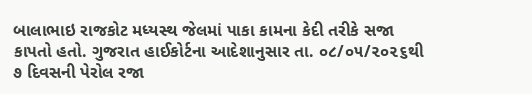બાલાભાઇ રાજકોટ મધ્યસ્થ જેલમાં પાકા કામના કેદી તરીકે સજા કાપતો હતો. ગુજરાત હાઈકોર્ટના આદેશાનુસાર તા. ૦૮/૦૫/૨૦૨૬થી ૭ દિવસની પેરોલ રજા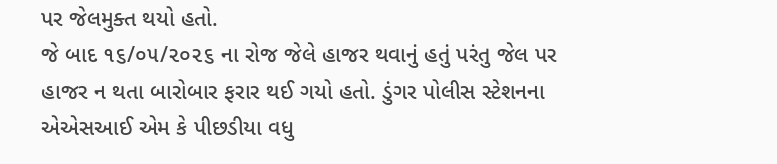પર જેલમુક્ત થયો હતો.
જે બાદ ૧૬/૦૫/૨૦૨૬ ના રોજ જેલે હાજર થવાનું હતું પરંતુ જેલ પર હાજર ન થતા બારોબાર ફરાર થઈ ગયો હતો. ડુંગર પોલીસ સ્ટેશનના એએસઆઈ એમ કે પીછડીયા વધુ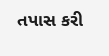તપાસ કરી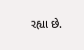રહ્યા છે.